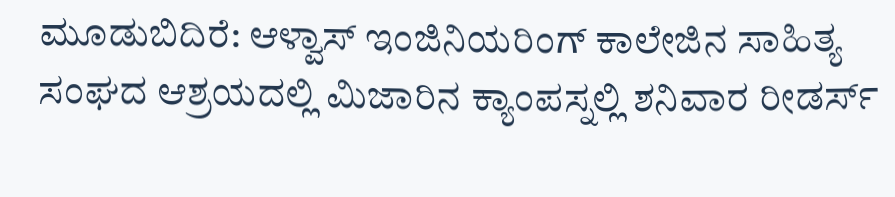ಮೂಡುಬಿದಿರೆ: ಆಳ್ವಾಸ್ ಇಂಜಿನಿಯರಿಂಗ್ ಕಾಲೇಜಿನ ಸಾಹಿತ್ಯ ಸಂಘದ ಆಶ್ರಯದಲ್ಲಿ ಮಿಜಾರಿನ ಕ್ಯಾಂಪಸ್ನಲ್ಲಿ ಶನಿವಾರ ರೀಡರ್ಸ್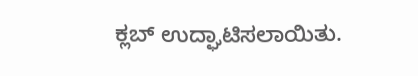ಕ್ಲಬ್ ಉದ್ಘಾಟಿಸಲಾಯಿತು.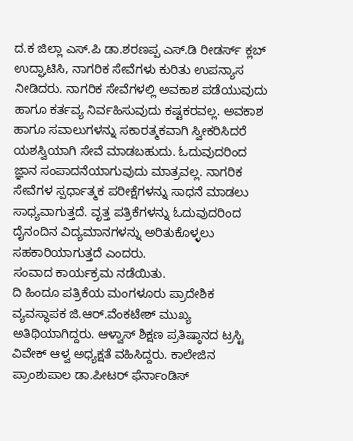ದ.ಕ ಜಿಲ್ಲಾ ಎಸ್.ಪಿ ಡಾ.ಶರಣಪ್ಪ ಎಸ್.ಡಿ ರೀಡರ್ಸ್ ಕ್ಲಬ್ ಉದ್ಘಾಟಿಸಿ, ನಾಗರಿಕ ಸೇವೆಗಳು ಕುರಿತು ಉಪನ್ಯಾಸ ನೀಡಿದರು. ನಾಗರಿಕ ಸೇವೆಗಳಲ್ಲಿ ಅವಕಾಶ ಪಡೆಯುವುದು ಹಾಗೂ ಕರ್ತವ್ಯ ನಿರ್ವಹಿಸುವುದು ಕಷ್ಟಕರವಲ್ಲ. ಅವಕಾಶ ಹಾಗೂ ಸವಾಲುಗಳನ್ನು ಸಕಾರತ್ಮಕವಾಗಿ ಸ್ವೀಕರಿಸಿದರೆ ಯಶಸ್ವಿಯಾಗಿ ಸೇವೆ ಮಾಡಬಹುದು. ಓದುವುದರಿಂದ ಜ್ಞಾನ ಸಂಪಾದನೆಯಾಗುವುದು ಮಾತ್ರವಲ್ಲ. ನಾಗರಿಕ ಸೇವೆಗಳ ಸ್ಪರ್ಧಾತ್ಮಕ ಪರೀಕ್ಷೆಗಳನ್ನು ಸಾಧನೆ ಮಾಡಲು ಸಾಧ್ಯವಾಗುತ್ತದೆ. ವೃತ್ತ ಪತ್ರಿಕೆಗಳನ್ನು ಓದುವುದರಿಂದ ದೈನಂದಿನ ವಿದ್ಯಮಾನಗಳನ್ನು ಅರಿತುಕೊಳ್ಳಲು ಸಹಕಾರಿಯಾಗುತ್ತದೆ ಎಂದರು.
ಸಂವಾದ ಕಾರ್ಯಕ್ರಮ ನಡೆಯಿತು.
ದಿ ಹಿಂದೂ ಪತ್ರಿಕೆಯ ಮಂಗಳೂರು ಪ್ರಾದೇಶಿಕ ವ್ಯವಸ್ಥಾಪಕ ಜಿ.ಆರ್.ವೆಂಕಟೇಶ್ ಮುಖ್ಯ ಅತಿಥಿಯಾಗಿದ್ದರು. ಆಳ್ವಾಸ್ ಶಿಕ್ಷಣ ಪ್ರತಿಷ್ಠಾನದ ಟ್ರಸ್ಟಿ ವಿವೇಕ್ ಆಳ್ವ ಅಧ್ಯಕ್ಷತೆ ವಹಿಸಿದ್ದರು. ಕಾಲೇಜಿನ ಪ್ರಾಂಶುಪಾಲ ಡಾ.ಪೀಟರ್ ಫೆರ್ನಾಂಡಿಸ್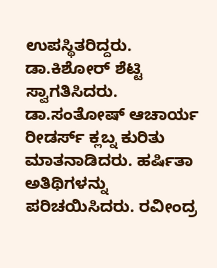ಉಪಸ್ಥಿತರಿದ್ದರು.
ಡಾ.ಕಿಶೋರ್ ಶೆಟ್ಟಿ ಸ್ವಾಗತಿಸಿದರು. ಡಾ.ಸಂತೋಷ್ ಆಚಾರ್ಯ ರೀಡರ್ಸ್ ಕ್ಲಬ್ನ ಕುರಿತು ಮಾತನಾಡಿದರು. ಹರ್ಷಿತಾ ಅತಿಥಿಗಳನ್ನು ಪರಿಚಯಿಸಿದರು. ರವೀಂದ್ರ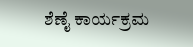ಶೆಣೈ ಕಾರ್ಯಕ್ರಮ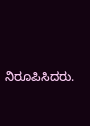ನಿರೂಪಿಸಿದರು.